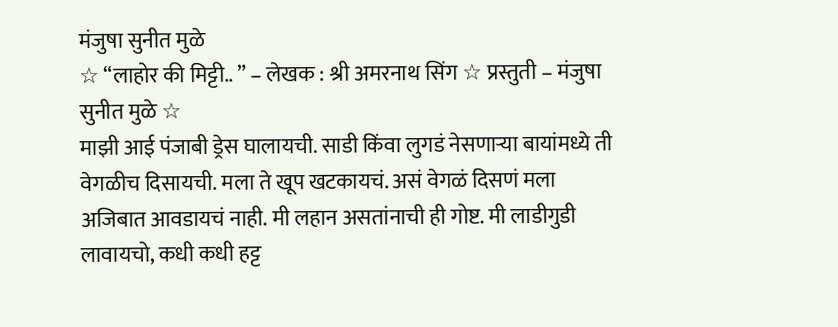मंजुषा सुनीत मुळे
☆ “लाहोर की मिट्टी.. ” – लेखक : श्री अमरनाथ सिंग ☆ प्रस्तुती – मंजुषा सुनीत मुळे ☆
माझी आई पंजाबी ड्रेस घालायची. साडी किंवा लुगडं नेसणाऱ्या बायांमध्ये ती वेगळीच दिसायची. मला ते खूप खटकायचं. असं वेगळं दिसणं मला अजिबात आवडायचं नाही. मी लहान असतांनाची ही गोष्ट. मी लाडीगुडी लावायचो, कधी कधी हट्ट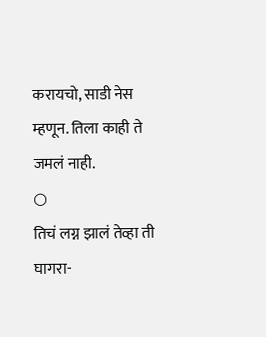करायचो, साडी नेस म्हणून. तिला काही ते जमलं नाही.
○
तिचं लग्न झालं तेव्हा ती घागरा-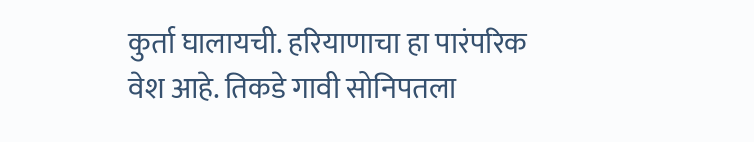कुर्ता घालायची. हरियाणाचा हा पारंपरिक वेश आहे. तिकडे गावी सोनिपतला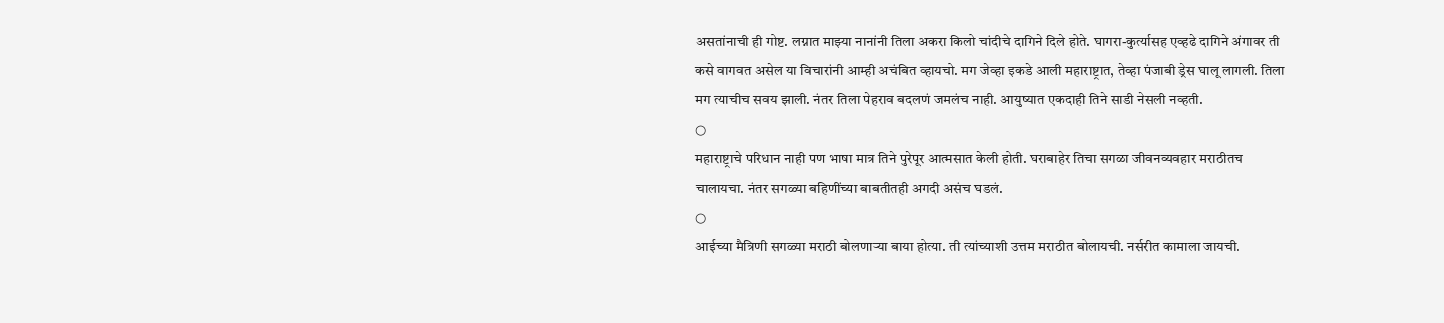असतांनाची ही गोष्ट. लग्नात माझ्या नानांनी तिला अकरा किलो चांदीचे दागिने दिले होते. घागरा-कुर्त्यासह एव्हढे दागिने अंगावर ती कसे वागवत असेल या विचारांनी आम्ही अचंबित व्हायचो. मग जेव्हा इकडे आली महाराष्ट्रात, तेव्हा पंजाबी ड्रेस घालू लागली. तिला मग त्याचीच सवय झाली. नंतर तिला पेहराव बदलणं जमलंच नाही. आयुष्यात एकदाही तिने साडी नेसली नव्हती.
○
महाराष्ट्राचे परिधान नाही पण भाषा मात्र तिने पुरेपूर आत्मसात केली होती. घराबाहेर तिचा सगळा जीवनव्यवहार मराठीतच चालायचा. नंतर सगळ्या बहिणींच्या बाबतीतही अगदी असंच घडलं.
○
आईच्या मैत्रिणी सगळ्या मराठी बोलणाऱ्या बाया होत्या. ती त्यांच्याशी उत्तम मराठीत बोलायची. नर्सरीत कामाला जायची.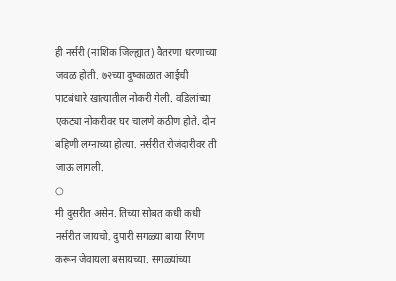ही नर्सरी (नाशिक जिल्ह्यात) वैतरणा धरणाच्या जवळ होती. ७२च्या दुष्काळात आईची पाटबंधारे खात्यातील नोकरी गेली. वडिलांच्या एकट्या नोकरीवर घर चालणे कठीण होते. दोन बहिणी लग्नाच्या होत्या. नर्सरीत रोजंदारीवर ती जाऊ लागली.
○
मी दुसरीत असेन. तिच्या सोबत कधी कधी नर्सरीत जायचो. दुपारी सगळ्या बाया रिंगण करून जेवायला बसायच्या. सगळ्यांच्या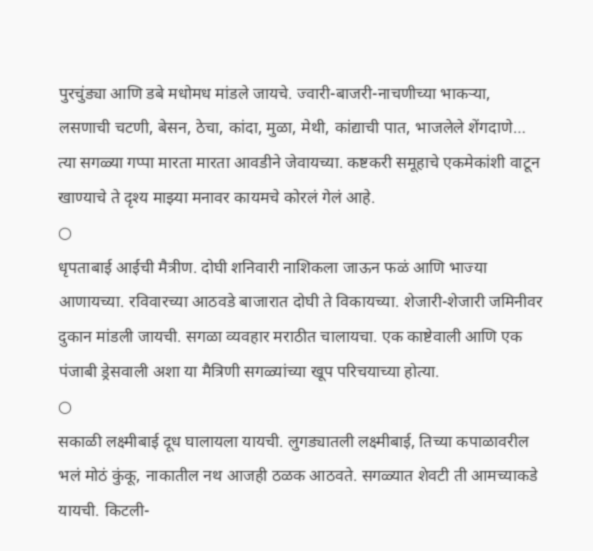पुरचुंड्या आणि डबे मधोमध मांडले जायचे. ज्वारी-बाजरी-नाचणीच्या भाकऱ्या, लसणाची चटणी, बेसन, ठेचा, कांदा, मुळा, मेथी, कांद्याची पात, भाजलेले शेंगदाणे… त्या सगळ्या गप्पा मारता मारता आवडीने जेवायच्या. कष्टकरी समूहाचे एकमेकांशी वाटून खाण्याचे ते दृश्य माझ्या मनावर कायमचे कोरलं गेलं आहे.
○
धृपताबाई आईची मैत्रीण. दोघी शनिवारी नाशिकला जाऊन फळं आणि भाज्या आणायच्या. रविवारच्या आठवडे बाजारात दोघी ते विकायच्या. शेजारी-शेजारी जमिनीवर दुकान मांडली जायची. सगळा व्यवहार मराठीत चालायचा. एक काष्टेवाली आणि एक पंजाबी ड्रेसवाली अशा या मैत्रिणी सगळ्यांच्या खूप परिचयाच्या होत्या.
○
सकाळी लक्ष्मीबाई दूध घालायला यायची. लुगड्यातली लक्ष्मीबाई, तिच्या कपाळावरील भलं मोठं कुंकू, नाकातील नथ आजही ठळक आठवते. सगळ्यात शेवटी ती आमच्याकडे यायची. किटली-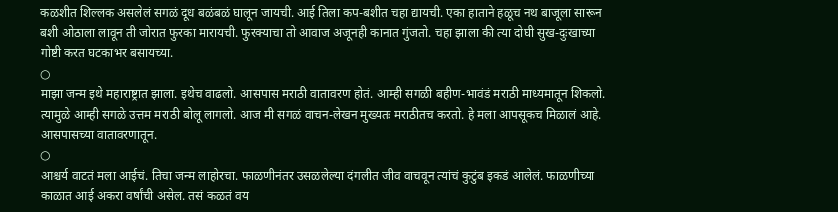कळशीत शिल्लक असलेलं सगळं दूध बळंबळं घालून जायची. आई तिला कप-बशीत चहा द्यायची. एका हाताने हळूच नथ बाजूला सारून बशी ओठाला लावून ती जोरात फुरका मारायची. फुरक्याचा तो आवाज अजूनही कानात गुंजतो. चहा झाला की त्या दोघी सुख-दुःखाच्या गोष्टी करत घटकाभर बसायच्या.
○
माझा जन्म इथे महाराष्ट्रात झाला. इथेच वाढलो. आसपास मराठी वातावरण होतं. आम्ही सगळी बहीण-भावंडं मराठी माध्यमातून शिकलो. त्यामुळे आम्ही सगळे उत्तम मराठी बोलू लागलो. आज मी सगळं वाचन-लेखन मुख्यतः मराठीतच करतो. हे मला आपसूकच मिळालं आहे. आसपासच्या वातावरणातून.
○
आश्चर्य वाटतं मला आईचं. तिचा जन्म लाहोरचा. फाळणीनंतर उसळलेल्या दंगलीत जीव वाचवून त्यांचं कुटुंब इकडं आलेलं. फाळणीच्या काळात आई अकरा वर्षांची असेल. तसं कळतं वय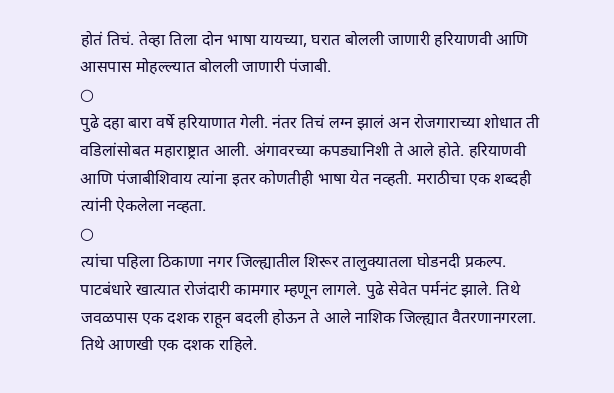होतं तिचं. तेव्हा तिला दोन भाषा यायच्या, घरात बोलली जाणारी हरियाणवी आणि आसपास मोहल्ल्यात बोलली जाणारी पंजाबी.
○
पुढे दहा बारा वर्षे हरियाणात गेली. नंतर तिचं लग्न झालं अन रोजगाराच्या शोधात ती वडिलांसोबत महाराष्ट्रात आली. अंगावरच्या कपड्यानिशी ते आले होते. हरियाणवी आणि पंजाबीशिवाय त्यांना इतर कोणतीही भाषा येत नव्हती. मराठीचा एक शब्दही त्यांनी ऐकलेला नव्हता.
○
त्यांचा पहिला ठिकाणा नगर जिल्ह्यातील शिरूर तालुक्यातला घोडनदी प्रकल्प. पाटबंधारे खात्यात रोजंदारी कामगार म्हणून लागले. पुढे सेवेत पर्मनंट झाले. तिथे जवळपास एक दशक राहून बदली होऊन ते आले नाशिक जिल्ह्यात वैतरणानगरला. तिथे आणखी एक दशक राहिले.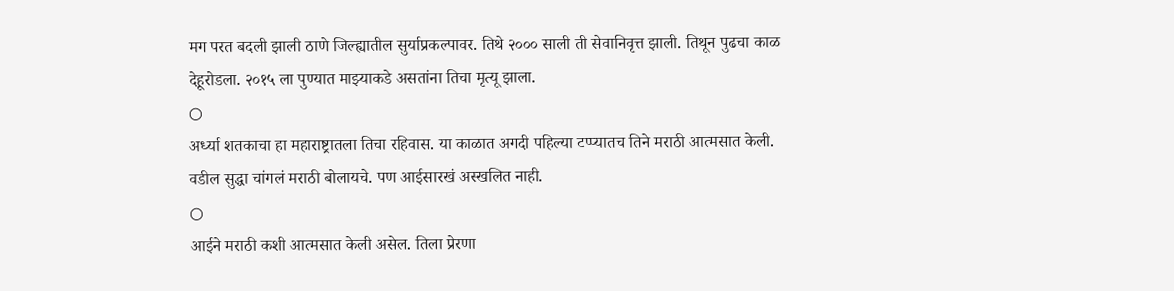मग परत बदली झाली ठाणे जिल्ह्यातील सुर्याप्रकल्पावर. तिथे २००० साली ती सेवानिवृत्त झाली. तिथून पुढचा काळ देहूरोडला. २०१५ ला पुण्यात माझ्याकडे असतांना तिचा मृत्यू झाला.
○
अर्ध्या शतकाचा हा महाराष्ट्रातला तिचा रहिवास. या काळात अगदी पहिल्या टप्प्यातच तिने मराठी आत्मसात केली. वडील सुद्धा चांगलं मराठी बोलायचे. पण आईसारखं अस्खलित नाही.
○
आईने मराठी कशी आत्मसात केली असेल. तिला प्रेरणा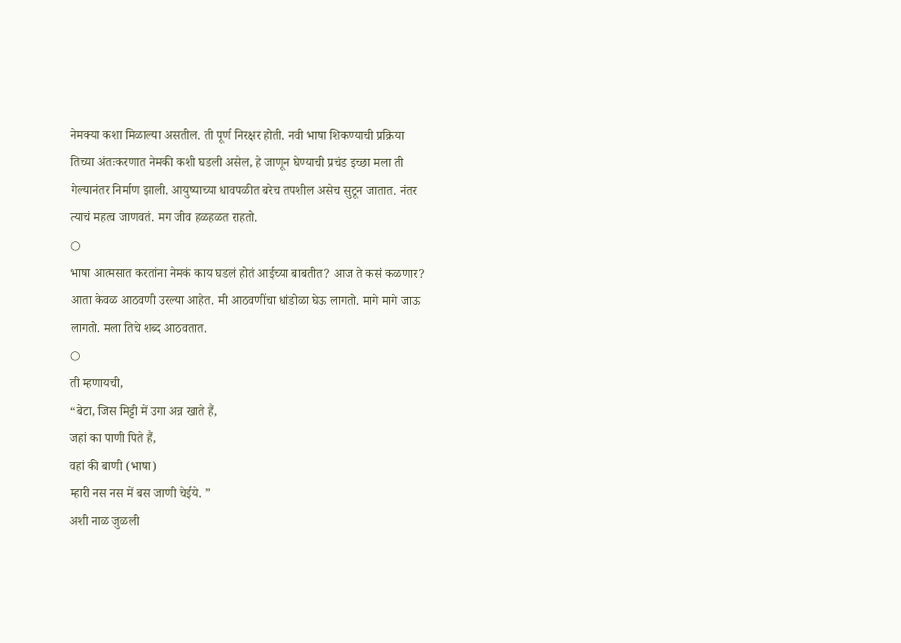नेमक्या कशा मिळाल्या असतील. ती पूर्ण निरक्षर होती. नवी भाषा शिकण्याची प्रक्रिया तिच्या अंतःकरणात नेमकी कशी घडली असेल, हे जाणून घेण्याची प्रचंड इच्छा मला ती गेल्यानंतर निर्माण झाली. आयुष्याच्या धावपळीत बरेच तपशील असेच सुटून जातात. नंतर त्याचं महत्व जाणवतं. मग जीव हळहळत राहतो.
○
भाषा आत्मसात करतांना नेमकं काय घडलं होतं आईच्या बाबतीत? आज ते कसं कळणार? आता केवळ आठवणी उरल्या आहेत. मी आठवणींचा धांडोळा घेऊ लागतो. मागे मागे जाऊ लागतो. मला तिचे शब्द आठवतात.
○
ती म्हणायची,
“बेटा, जिस मिट्टी में उगा अन्न खाते हैं,
जहां का पाणी पिते हैं,
वहां की बाणी (भाषा)
म्हारी नस नस में बस जाणी चेईये. ”
अशी नाळ जुळली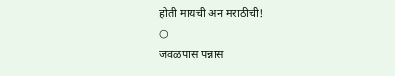होती मायची अन मराठीची!
○
जवळपास पन्नास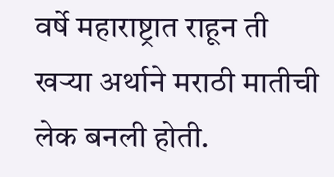वर्षे महाराष्ट्रात राहून ती खऱ्या अर्थाने मराठी मातीची लेक बनली होती.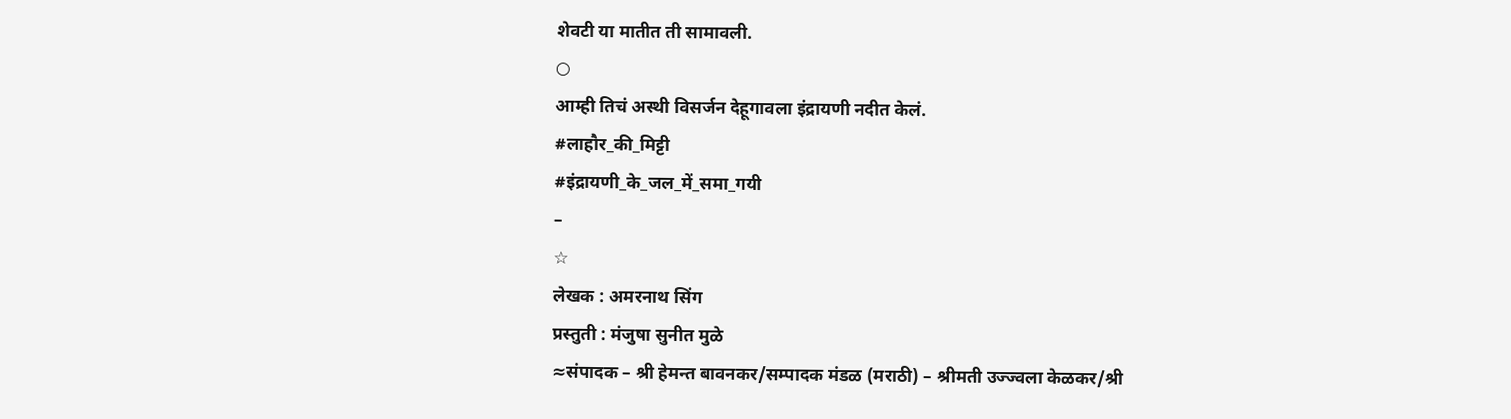शेवटी या मातीत ती सामावली.
○
आम्ही तिचं अस्थी विसर्जन देहूगावला इंद्रायणी नदीत केलं.
#लाहौर_की_मिट्टी
#इंद्रायणी_के_जल_में_समा_गयी
–
☆
लेखक : अमरनाथ सिंग
प्रस्तुती : मंजुषा सुनीत मुळे
≈संपादक – श्री हेमन्त बावनकर/सम्पादक मंडळ (मराठी) – श्रीमती उज्ज्वला केळकर/श्री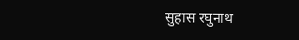सुहास रघुनाथ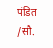पंडित /सौ.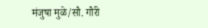मंजुषा मुळे/सौ. गौरी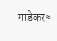गाडेकर≈